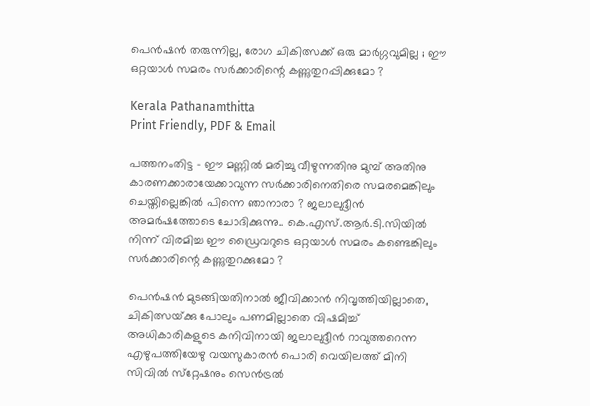പെൻഷൻ തരുന്നില്ല, രോഗ ചികിത്സക്ക് ഒരു മാർഗ്ഗവുമില്ല ; ഈ ഒറ്റയാൾ സമരം സർക്കാരിന്റെ കണ്ണുതുറപ്പിക്കുമോ ?

Kerala Pathanamthitta
Print Friendly, PDF & Email

പത്തനംതിട്ട – ഈ മണ്ണിൽ മരിച്ചു വീഴുന്നതിനു മുമ്പ് അതിനു കാരണക്കാരായേക്കാവുന്ന സർക്കാരിനെതിരെ സമരമെങ്കിലും ചെയ്തില്ലെങ്കിൽ പിന്നെ ഞാനാരാ ? ജലാലുദ്ദീൻ അമർഷത്തോടെ ചോദിക്കുന്നു.. കെ.എസ്‌.ആർ.ടി.സിയിൽ നിന്ന് വിരമിച്ച ഈ ഡ്രൈവറുടെ ഒറ്റയാൾ സമരം കണ്ടെങ്കിലും സർക്കാരിന്റെ കണ്ണുതുറക്കുമോ ?

പെൻഷൻ മുടങ്ങിയതിനാൽ ജീവിക്കാൻ നിവൃത്തിയില്ലാതെ, ചികിത്സയ്‌ക്കു പോലും പണമില്ലാതെ വിഷമിച്ച്‌ അധികാരികളുടെ കനിവിനായി ജലാലുദ്ദീൻ റാവുത്തറെന്ന എഴുപത്തിയേഴു വയസുകാരൻ പൊരി വെയിലത്ത്‌ മിനി സിവിൽ സ്‌റ്റേഷനും സെൻട്രൽ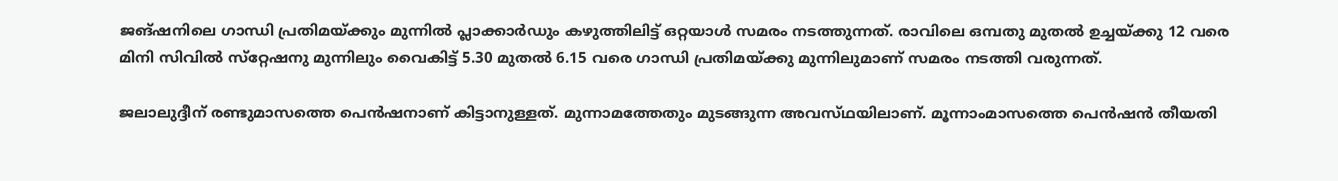ജങ്‌ഷനിലെ ഗാന്ധി പ്രതിമയ്‌ക്കും മുന്നിൽ പ്ലാക്കാർഡും കഴുത്തിലിട്ട്‌ ഒറ്റയാൾ സമരം നടത്തുന്നത്‌. രാവിലെ ഒമ്പതു മുതൽ ഉച്ചയ്‌ക്കു 12 വരെ മിനി സിവിൽ സ്‌റ്റേഷനു മുന്നിലും വൈകിട്ട്‌ 5.30 മുതൽ 6.15 വരെ ഗാന്ധി പ്രതിമയ്‌ക്കു മുന്നിലുമാണ്‌ സമരം നടത്തി വരുന്നത്‌.

ജലാലുദ്ദീന് രണ്ടുമാസത്തെ പെൻഷനാണ്‌ കിട്ടാനുള്ളത്‌. മുന്നാമത്തേതും മുടങ്ങുന്ന അവസ്‌ഥയിലാണ്‌. മൂന്നാംമാസത്തെ പെൻഷൻ തീയതി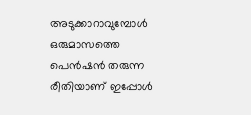അടുക്കാറാവുമ്പോൾ ഒരുമാസത്തെ പെൻഷൻ തരുന്ന രീതിയാണ്‌ ഇപ്പോൾ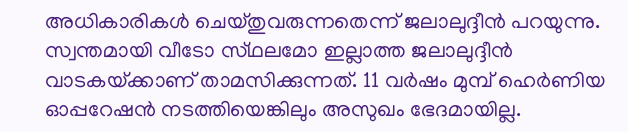അധികാരികൾ ചെയ്‌തുവരുന്നതെന്ന്‌ ജലാലുദ്ദീൻ പറയുന്നു.
സ്വന്തമായി വീടോ സ്‌ഥലമോ ഇല്ലാത്ത ജലാലുദ്ദീൻ വാടകയ്‌ക്കാണ്‌ താമസിക്കുന്നത്‌. 11 വർഷം മുമ്പ്‌ ഹെർണിയ ഓപ്പറേഷൻ നടത്തിയെങ്കിലും അസുഖം ഭേദമായില്ല.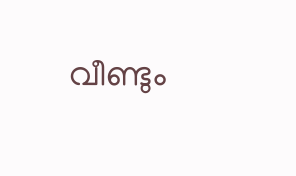വീണ്ടും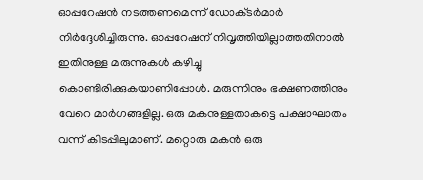ഓപ്പറേഷൻ നടത്തണമെന്ന്‌ ഡോക്‌ടർമാർ നിർദ്ദേശിച്ചിരുന്നു. ഓപ്പറേഷന്‌ നിവൃത്തിയില്ലാത്തതിനാൽ ഇതിനുള്ള മരുന്നുകൾ കഴിച്ചു കൊണ്ടിരിക്കുകയാണിപ്പോൾ. മരുന്നിനും ഭക്ഷണത്തിനും വേറെ മാർഗങ്ങളില്ല. ഒരു മകനുള്ളതാകട്ടെ പക്ഷാഘാതം വന്ന്‌ കിടപ്പിലുമാണ്‌. മറ്റൊരു മകൻ ഒരു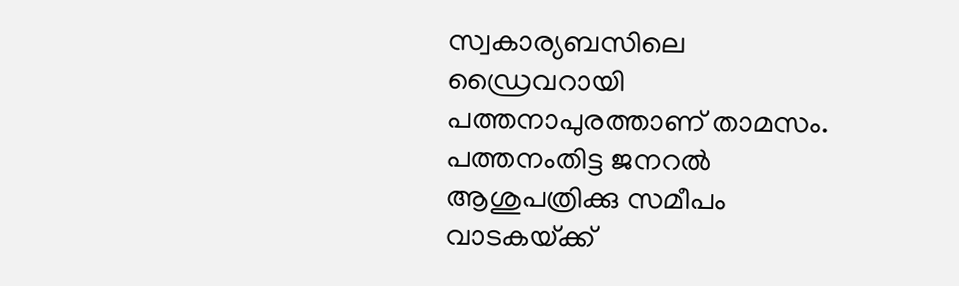സ്വകാര്യബസിലെ ഡ്രൈവറായി പത്തനാപുരത്താണ്‌ താമസം. പത്തനംതിട്ട ജനറൽ ആശുപത്രിക്കു സമീപം വാടകയ്‌ക്ക്‌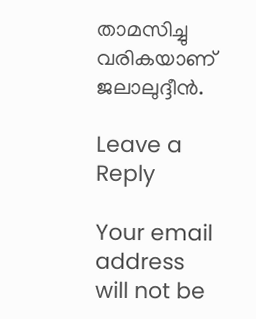താമസിച്ചു വരികയാണ്‌ ജലാലുദ്ദീൻ.

Leave a Reply

Your email address will not be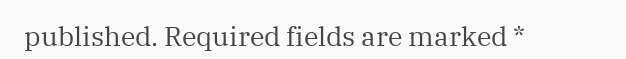published. Required fields are marked *